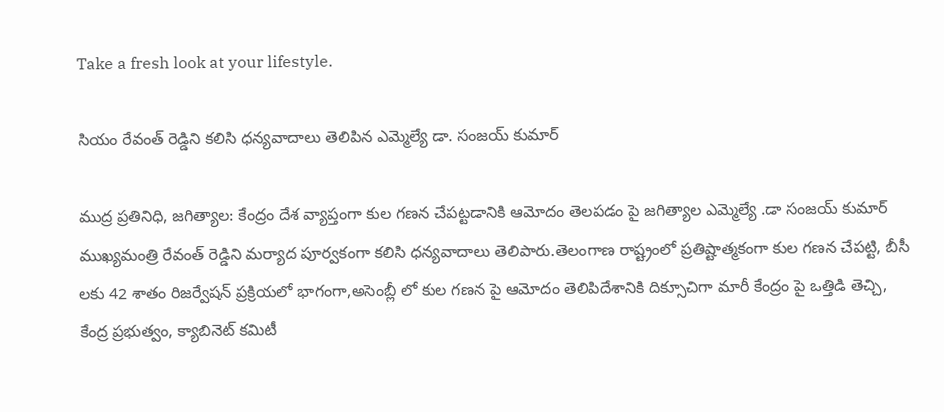Take a fresh look at your lifestyle.

సియం రేవంత్ రెడ్డిని కలిసి ధన్యవాదాలు తెలిపిన ఎమ్మెల్యే డా. సంజయ్ కుమార్

ముద్ర ప్రతినిధి, జగిత్యాల: కేంద్రం దేశ వ్యాప్తంగా కుల గణన చేపట్టడానికి ఆమోదం తెలపడం పై జగిత్యాల ఎమ్మెల్యే .డా సంజయ్ కుమార్ ముఖ్యమంత్రి రేవంత్ రెడ్డిని మర్యాద పూర్వకంగా కలిసి ధన్యవాదాలు తెలిపారు.తెలంగాణ రాష్ట్రంలో ప్రతిష్టాత్మకంగా కుల గణన చేపట్టి, బీసీ లకు 42 శాతం రిజర్వేషన్ ప్రక్రియలో భాగంగా,అసెంబ్లీ లో కుల గణన పై ఆమోదం తెలిపిదేశానికి దిక్సూచిగా మారీ కేంద్రం పై ఒత్తిడి తెచ్చి, కేంద్ర ప్రభుత్వం, క్యాబినెట్ కమిటీ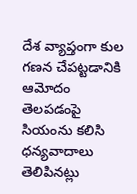దేశ వ్యాప్తంగా కుల గణన చేపట్టడానికి ఆమోదం తెలపడంపై సియంను కలిసి ధన్యవాదాలు తెలిపినట్లు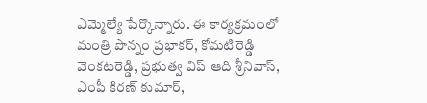ఎమ్మెల్యే పేర్కొన్నారు. ఈ కార్యక్రమంలో మంత్రి పొన్నం ప్రభాకర్, కోమటిరెడ్డి వెంకటరెడ్డి, ప్రభుత్వ విప్ ఆది శ్రీనివాస్, ఎంపీ కిరణ్ కుమార్,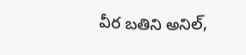వీర బతిని అనిల్,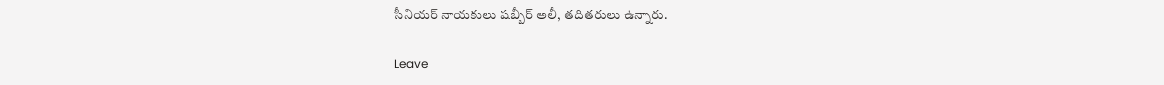సీనియర్ నాయకులు షబ్బీర్ అలీ, తదితరులు ఉన్నారు.

Leave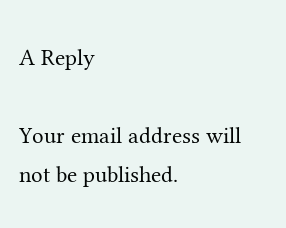A Reply

Your email address will not be published.